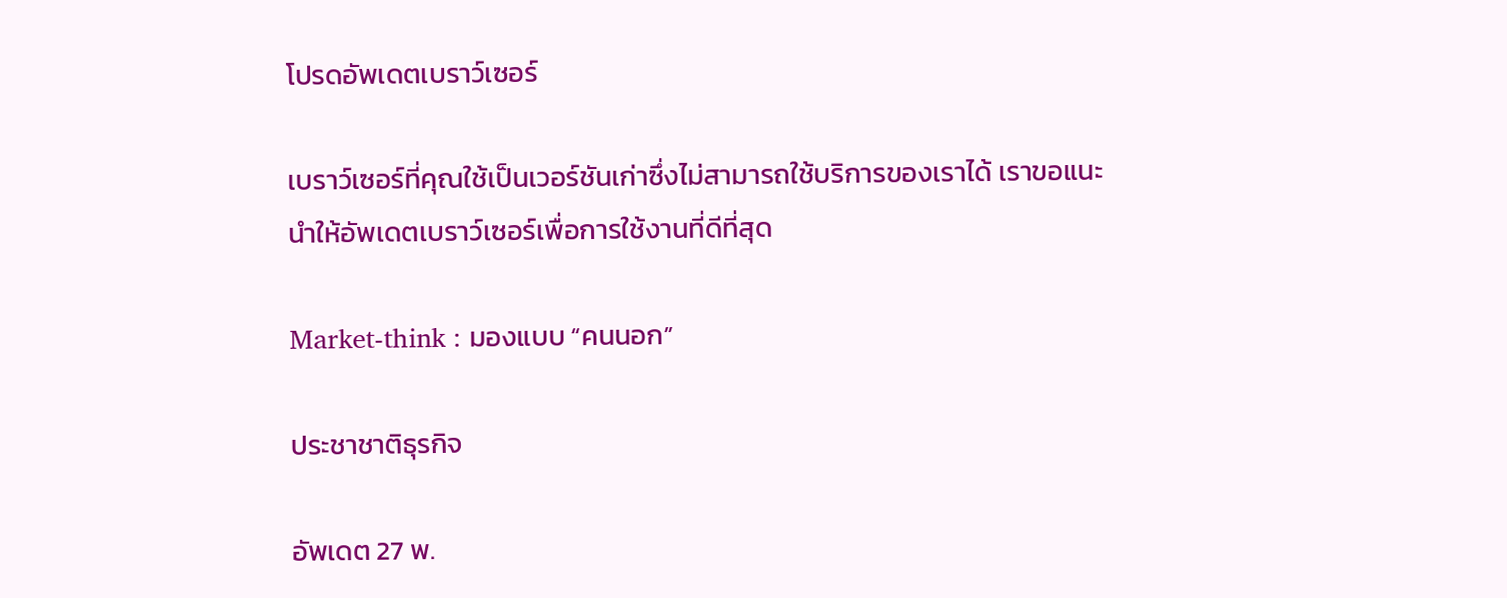โปรดอัพเดตเบราว์เซอร์

เบราว์เซอร์ที่คุณใช้เป็นเวอร์ชันเก่าซึ่งไม่สามารถใช้บริการของเราได้ เราขอแนะนำให้อัพเดตเบราว์เซอร์เพื่อการใช้งานที่ดีที่สุด

Market-think : มองแบบ “คนนอก”

ประชาชาติธุรกิจ

อัพเดต 27 พ.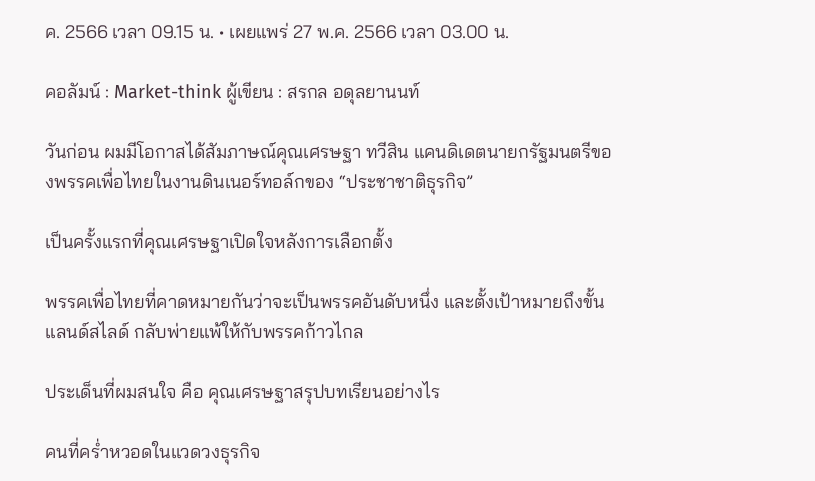ค. 2566 เวลา 09.15 น. • เผยแพร่ 27 พ.ค. 2566 เวลา 03.00 น.

คอลัมน์ : Market-think ผู้เขียน : สรกล อดุลยานนท์

วันก่อน ผมมีโอกาสได้สัมภาษณ์คุณเศรษฐา ทวีสิน แคนดิเดตนายกรัฐมนตรีของพรรคเพื่อไทยในงานดินเนอร์ทอล์กของ “ประชาชาติธุรกิจ”

เป็นครั้งแรกที่คุณเศรษฐาเปิดใจหลังการเลือกตั้ง

พรรคเพื่อไทยที่คาดหมายกันว่าจะเป็นพรรคอันดับหนึ่ง และตั้งเป้าหมายถึงขั้นแลนด์สไลด์ กลับพ่ายแพ้ให้กับพรรคก้าวไกล

ประเด็นที่ผมสนใจ คือ คุณเศรษฐาสรุปบทเรียนอย่างไร

คนที่คร่ำหวอดในแวดวงธุรกิจ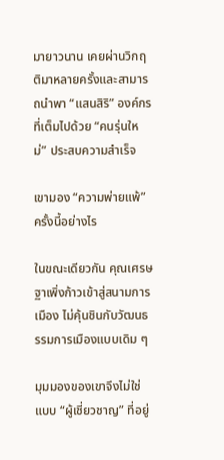มายาวนาน เคยผ่านวิกฤติมาหลายครั้งและสามารถนำพา “แสนสิริ” องค์กรที่เต็มไปด้วย “คนรุ่นใหม่” ประสบความสำเร็จ

เขามอง “ความพ่ายแพ้” ครั้งนี้อย่างไร

ในขณะเดียวกัน คุณเศรษฐาเพิ่งก้าวเข้าสู่สนามการเมือง ไม่คุ้นชินกับวัฒนธรรมการเมืองแบบเดิม ๆ

มุมมองของเขาจึงไม่ใช่แบบ “ผู้เชี่ยวชาญ” ที่อยู่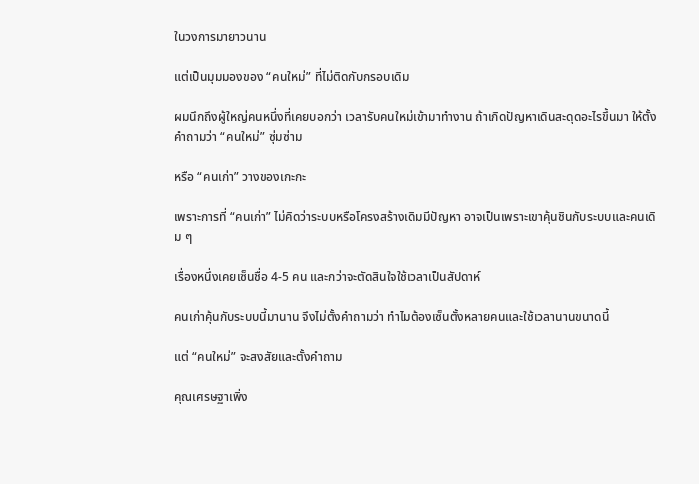ในวงการมายาวนาน

แต่เป็นมุมมองของ “คนใหม่” ที่ไม่ติดกับกรอบเดิม

ผมนึกถึงผู้ใหญ่คนหนึ่งที่เคยบอกว่า เวลารับคนใหม่เข้ามาทำงาน ถ้าเกิดปัญหาเดินสะดุดอะไรขึ้นมา ให้ตั้งคำถามว่า “คนใหม่” ซุ่มซ่าม

หรือ “คนเก่า” วางของเกะกะ

เพราะการที่ “คนเก่า” ไม่คิดว่าระบบหรือโครงสร้างเดิมมีปัญหา อาจเป็นเพราะเขาคุ้นชินกับระบบและคนเดิม ๆ

เรื่องหนึ่งเคยเซ็นชื่อ 4-5 คน และกว่าจะตัดสินใจใช้เวลาเป็นสัปดาห์

คนเก่าคุ้นกับระบบนี้มานาน จึงไม่ตั้งคำถามว่า ทำไมต้องเซ็นตั้งหลายคนและใช้เวลานานขนาดนี้

แต่ “คนใหม่” จะสงสัยและตั้งคำถาม

คุณเศรษฐาเพิ่ง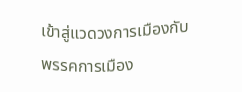เข้าสู่แวดวงการเมืองกับพรรคการเมือง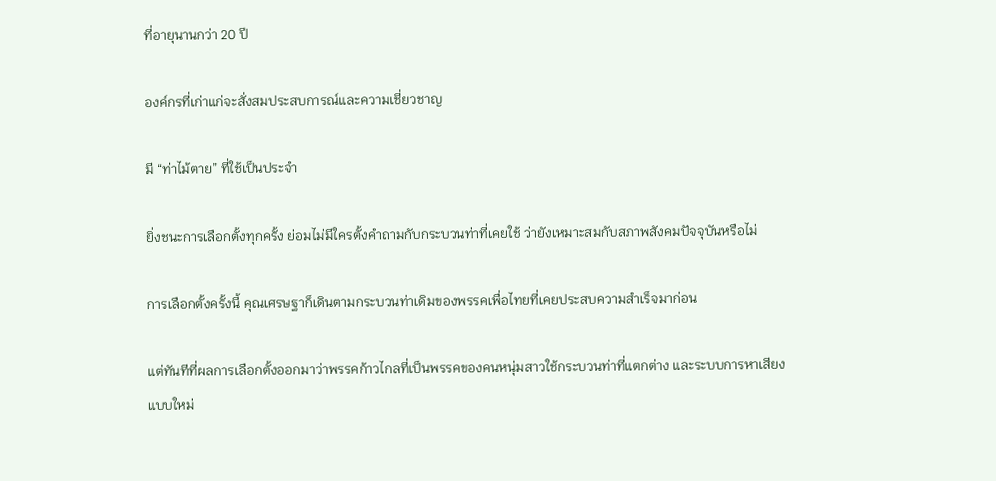ที่อายุนานกว่า 20 ปี

องค์กรที่เก่าแก่จะสั่งสมประสบการณ์และความเชี่ยวชาญ

มี “ท่าไม้ตาย” ที่ใช้เป็นประจำ

ยิ่งชนะการเลือกตั้งทุกครั้ง ย่อมไม่มีใครตั้งคำถามกับกระบวนท่าที่เคยใช้ ว่ายังเหมาะสมกับสภาพสังคมปัจจุบันหรือไม่

การเลือกตั้งครั้งนี้ คุณเศรษฐาก็เดินตามกระบวนท่าเดิมของพรรคเพื่อไทยที่เคยประสบความสำเร็จมาก่อน

แต่ทันทีที่ผลการเลือกตั้งออกมาว่าพรรคก้าวไกลที่เป็นพรรคของคนหนุ่มสาวใช้กระบวนท่าที่แตกต่าง และระบบการหาเสียงแบบใหม่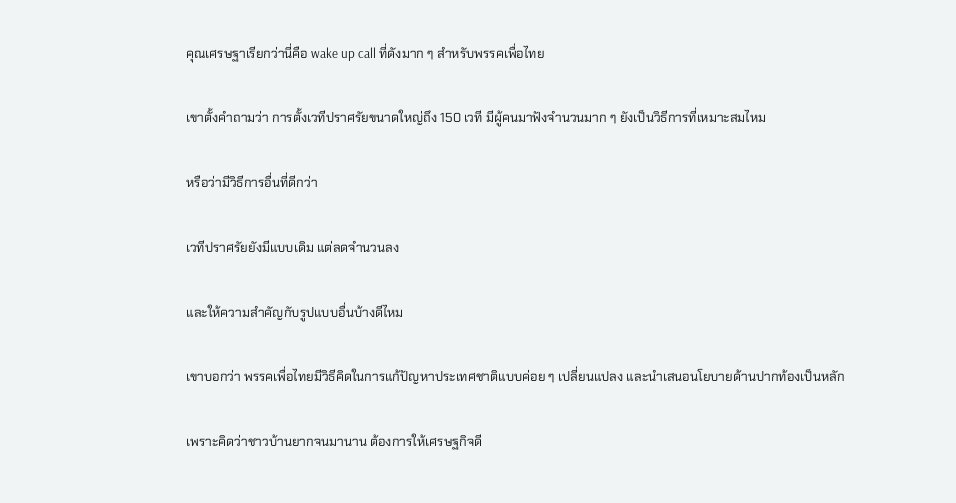คุณเศรษฐาเรียกว่านี่คือ wake up call ที่ดังมาก ๆ สำหรับพรรคเพื่อไทย

เขาตั้งคำถามว่า การตั้งเวทีปราศรัยขนาดใหญ่ถึง 150 เวที มีผู้คนมาฟังจำนวนมาก ๆ ยังเป็นวิธีการที่เหมาะสมไหม

หรือว่ามีวิธีการอื่นที่ดีกว่า

เวทีปราศรัยยังมีแบบเดิม แต่ลดจำนวนลง

และให้ความสำคัญกับรูปแบบอื่นบ้างดีไหม

เขาบอกว่า พรรคเพื่อไทยมีวิธีคิดในการแก้ปัญหาประเทศชาติแบบค่อย ๆ เปลี่ยนแปลง และนำเสนอนโยบายด้านปากท้องเป็นหลัก

เพราะคิดว่าชาวบ้านยากจนมานาน ต้องการให้เศรษฐกิจดี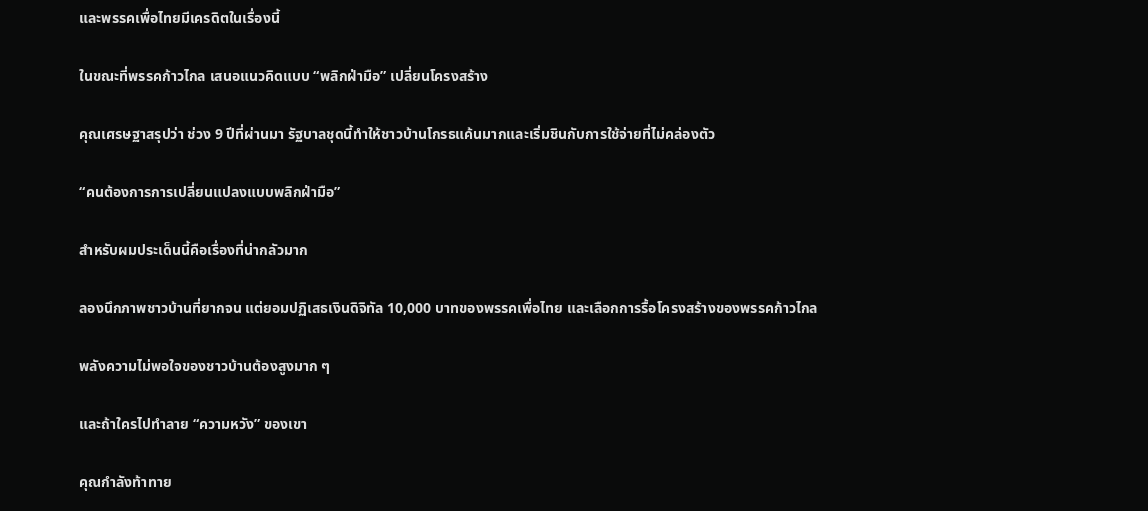และพรรคเพื่อไทยมีเครดิตในเรื่องนี้

ในขณะที่พรรคก้าวไกล เสนอแนวคิดแบบ “พลิกฝ่ามือ” เปลี่ยนโครงสร้าง

คุณเศรษฐาสรุปว่า ช่วง 9 ปีที่ผ่านมา รัฐบาลชุดนี้ทำให้ชาวบ้านโกรธแค้นมากและเริ่มชินกับการใช้จ่ายที่ไม่คล่องตัว

“คนต้องการการเปลี่ยนแปลงแบบพลิกฝ่ามือ”

สำหรับผมประเด็นนี้คือเรื่องที่น่ากลัวมาก

ลองนึกภาพชาวบ้านที่ยากจน แต่ยอมปฏิเสธเงินดิจิทัล 10,000 บาทของพรรคเพื่อไทย และเลือกการรื้อโครงสร้างของพรรคก้าวไกล

พลังความไม่พอใจของชาวบ้านต้องสูงมาก ๆ

และถ้าใครไปทำลาย “ความหวัง” ของเขา

คุณกำลังท้าทาย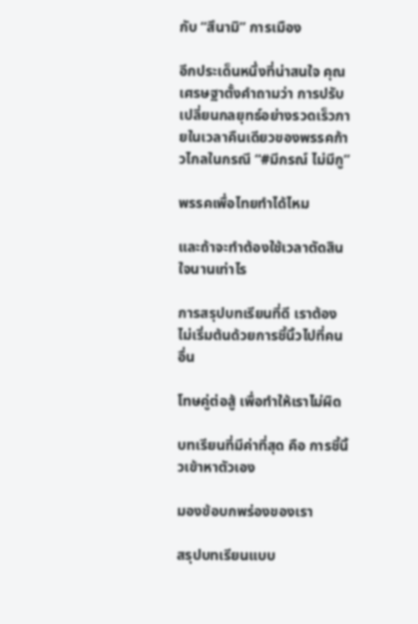กับ “สึนามิ” การเมือง

อีกประเด็นหนึ่งที่น่าสนใจ คุณเศรษฐาตั้งคำถามว่า การปรับเปลี่ยนกลยุทธ์อย่างรวดเร็วภายในเวลาคืนเดียวของพรรคก้าวไกลในกรณี “#มีกรณ์ ไม่มีกู”

พรรคเพื่อไทยทำได้ไหม

และถ้าจะทำต้องใช้เวลาตัดสินใจนานเท่าไร

การสรุปบทเรียนที่ดี เราต้องไม่เริ่มต้นด้วยการชี้นิ้วไปที่คนอื่น

โทษคู่ต่อสู้ เพื่อทำให้เราไม่ผิด

บทเรียนที่มีค่าที่สุด คือ การชี้นิ้วเข้าหาตัวเอง

มองข้อบกพร่องของเรา

สรุปบทเรียนแบบ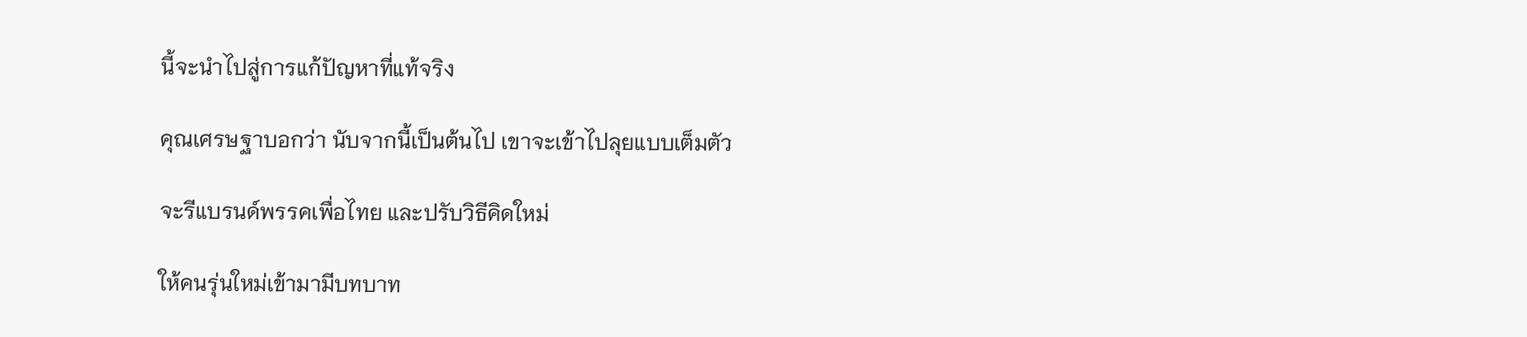นี้จะนำไปสู่การแก้ปัญหาที่แท้จริง

คุณเศรษฐาบอกว่า นับจากนี้เป็นต้นไป เขาจะเข้าไปลุยแบบเต็มตัว

จะรีแบรนด์พรรคเพื่อไทย และปรับวิธีคิดใหม่

ให้คนรุ่นใหม่เข้ามามีบทบาท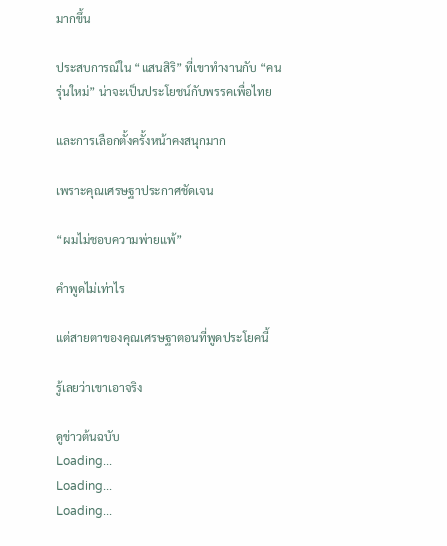มากขึ้น

ประสบการณ์ใน “แสนสิริ” ที่เขาทำงานกับ “คนรุ่นใหม่” น่าจะเป็นประโยชน์กับพรรคเพื่อไทย

และการเลือกตั้งครั้งหน้าคงสนุกมาก

เพราะคุณเศรษฐาประกาศชัดเจน

“ผมไม่ชอบความพ่ายแพ้”

คำพูดไม่เท่าไร

แต่สายตาของคุณเศรษฐาตอนที่พูดประโยคนี้

รู้เลยว่าเขาเอาจริง

ดูข่าวต้นฉบับ
Loading...
Loading...
Loading...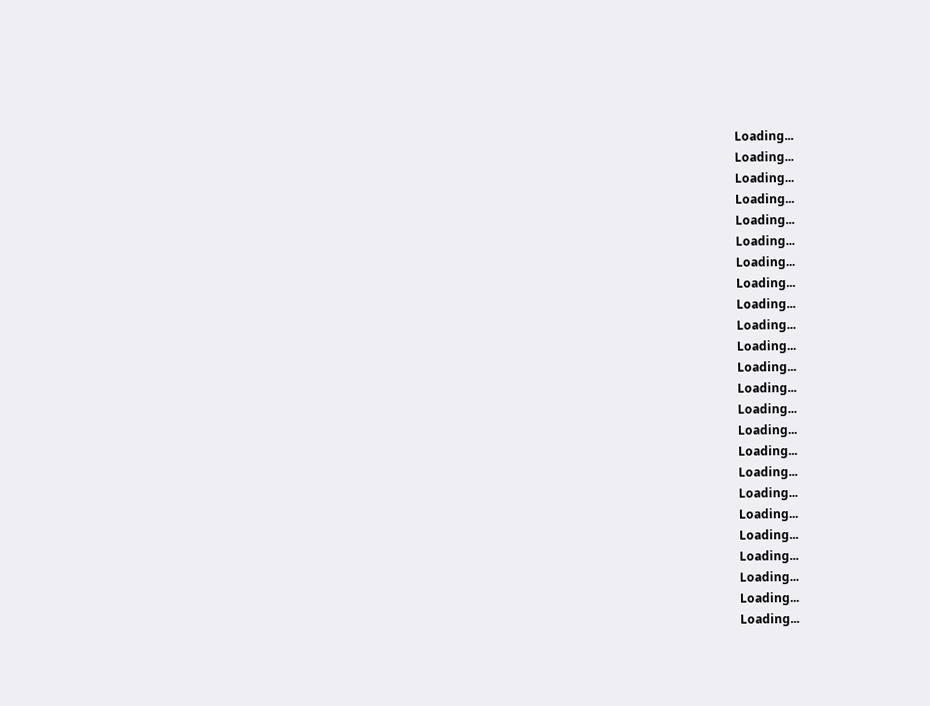Loading...
Loading...
Loading...
Loading...
Loading...
Loading...
Loading...
Loading...
Loading...
Loading...
Loading...
Loading...
Loading...
Loading...
Loading...
Loading...
Loading...
Loading...
Loading...
Loading...
Loading...
Loading...
Loading...
Loading...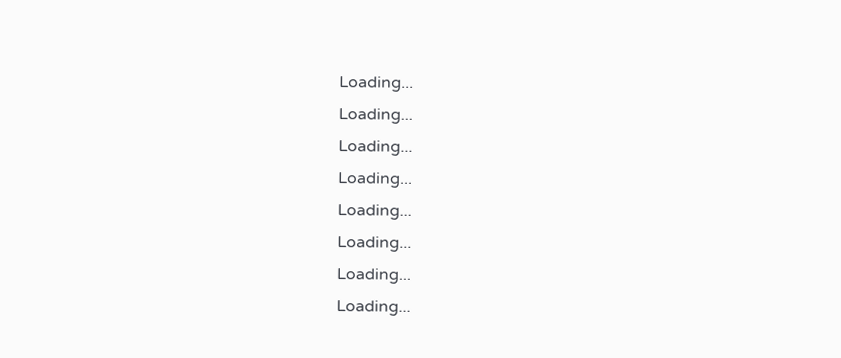Loading...
Loading...
Loading...
Loading...
Loading...
Loading...
Loading...
Loading...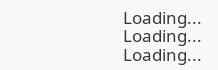Loading...
Loading...
Loading...